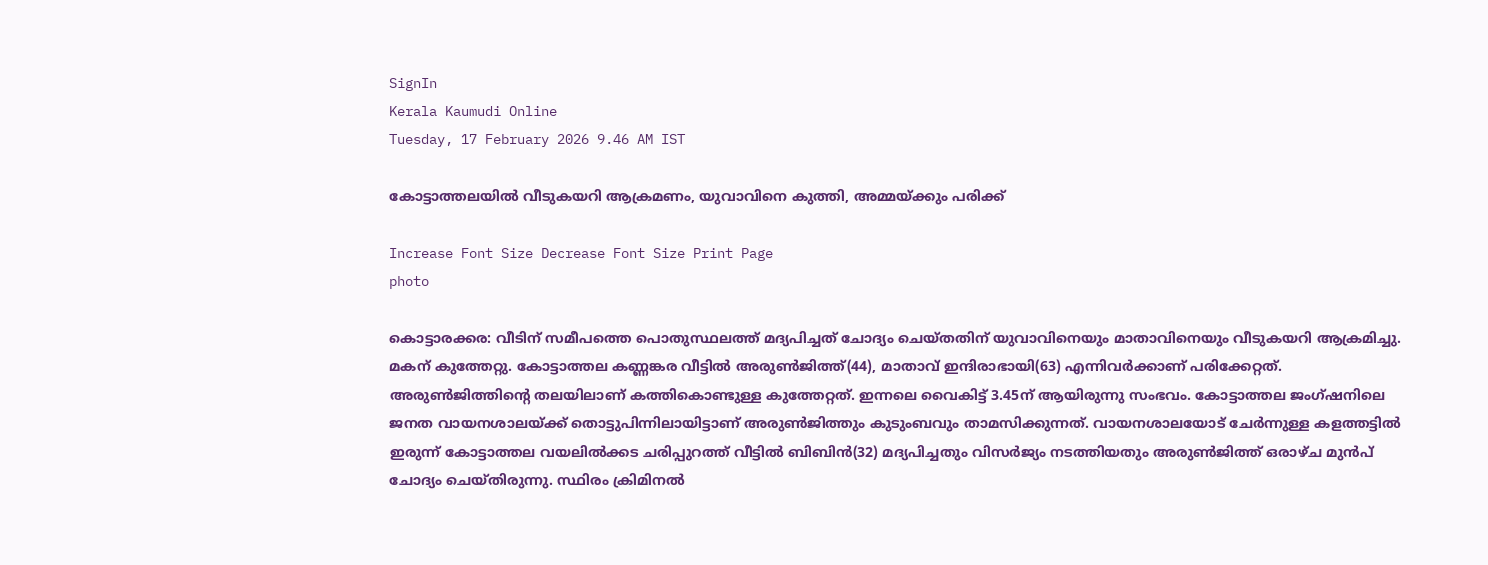SignIn
Kerala Kaumudi Online
Tuesday, 17 February 2026 9.46 AM IST

കോട്ടാത്തലയിൽ വീടുകയറി ആക്രമണം, യുവാവിനെ കുത്തി, അമ്മയ്ക്കും പരിക്ക്

Increase Font Size Decrease Font Size Print Page
photo

കൊട്ടാരക്കര: വീടിന് സമീപത്തെ പൊതുസ്ഥലത്ത് മദ്യപിച്ചത് ചോദ്യം ചെയ്തതിന് യുവാവിനെയും മാതാവിനെയും വീടുകയറി ആക്രമിച്ചു. മകന് കുത്തേറ്റു. കോട്ടാത്തല കണ്ണങ്കര വീട്ടിൽ അരുൺജിത്ത്(44), മാതാവ് ഇന്ദിരാഭായി(63) എന്നിവർക്കാണ് പരിക്കേറ്റത്. അരുൺജിത്തിന്റെ തലയിലാണ് കത്തികൊണ്ടുള്ള കുത്തേറ്റത്. ഇന്നലെ വൈകിട്ട് 3.45ന് ആയിരുന്നു സംഭവം. കോട്ടാത്തല ജംഗ്ഷനിലെ ജനത വായനശാലയ്ക്ക് തൊട്ടുപിന്നിലായിട്ടാണ് അരുൺജിത്തും കുടുംബവും താമസിക്കുന്നത്. വായനശാലയോട് ചേർന്നുള്ള കളത്തട്ടിൽ ഇരുന്ന് കോട്ടാത്തല വയലിൽക്കട ചരിപ്പുറത്ത് വീട്ടിൽ ബിബിൻ(32) മദ്യപിച്ചതും വിസർജ്യം നടത്തിയതും അരുൺജിത്ത് ഒരാഴ്ച മുൻപ് ചോദ്യം ചെയ്തിരുന്നു. സ്ഥിരം ക്രിമിനൽ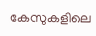കേസുകളിലെ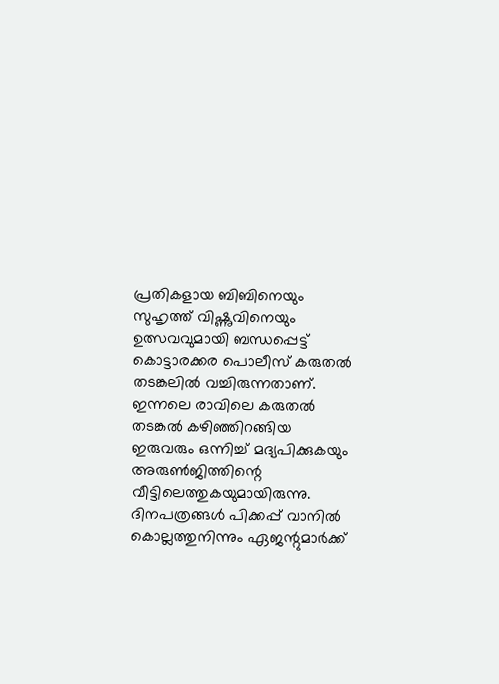പ്രതികളായ ബിബിനെയും സുഹൃത്ത് വിഷ്ണുവിനെയും ഉത്സവവുമായി ബന്ധപ്പെട്ട് കൊട്ടാരക്കര പൊലീസ് കരുതൽ തടങ്കലിൽ വച്ചിരുന്നതാണ്. ഇന്നലെ രാവിലെ കരുതൽ തടങ്കൽ കഴിഞ്ഞിറങ്ങിയ ഇരുവരും ഒന്നിച്ച് മദ്യപിക്കുകയും അരുൺജിത്തിന്റെ വീട്ടിലെത്തുകയുമായിരുന്നു. ദിനപത്രങ്ങൾ പിക്കപ്പ് വാനിൽ കൊല്ലത്തുനിന്നും ഏജന്റുമാർക്ക്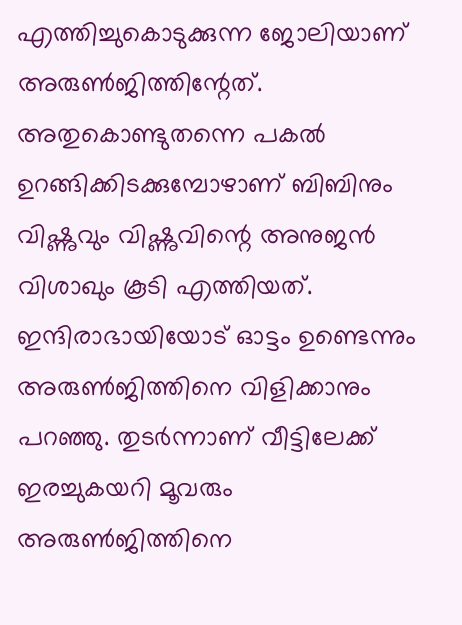എത്തിച്ചുകൊടുക്കുന്ന ജോലിയാണ് അരുൺജിത്തിന്റേത്. അതുകൊണ്ടുതന്നെ പകൽ ഉറങ്ങിക്കിടക്കുമ്പോഴാണ് ബിബിനും വിഷ്ണുവും വിഷ്ണുവിന്റെ അനുജൻ വിശാഖും കൂടി എത്തിയത്. ഇന്ദിരാഭായിയോട് ഓട്ടം ഉണ്ടെന്നും അരുൺജിത്തിനെ വിളിക്കാനും പറഞ്ഞു. തുടർന്നാണ് വീട്ടിലേക്ക് ഇരച്ചുകയറി മൂവരും അരുൺജിത്തിനെ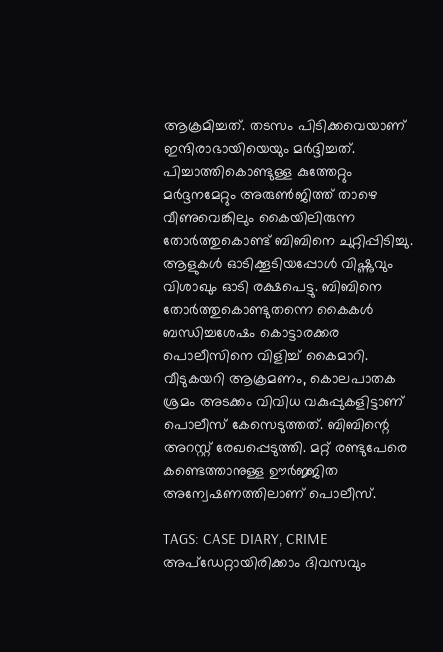ആക്രമിച്ചത്. തടസം പിടിക്കവെയാണ് ഇന്ദിരാഭായിയെയും മർദ്ദിച്ചത്. പിച്ചാത്തികൊണ്ടുള്ള കുത്തേറ്റും മർദ്ദനമേറ്റും അരുൺജിത്ത് താഴെ വീണുവെങ്കിലും കൈയിലിരുന്ന തോർത്തുകൊണ്ട് ബിബിനെ ചുറ്റിപ്പിടിച്ചു. ആളുകൾ ഓടിക്കൂടിയപ്പോൾ വിഷ്ണുവും വിശാഖും ഓടി രക്ഷപെട്ടു. ബിബിനെ തോർത്തുകൊണ്ടുതന്നെ കൈകൾ ബന്ധിച്ചശേഷം കൊട്ടാരക്കര പൊലീസിനെ വിളിച്ച് കൈമാറി. വീടുകയറി ആക്രമണം, കൊലപാതക ശ്രമം അടക്കം വിവിധ വകുപ്പുകളിട്ടാണ് പൊലീസ് കേസെടുത്തത്. ബിബിന്റെ അറസ്റ്റ് രേഖപ്പെടുത്തി. മറ്റ് രണ്ടുപേരെ കണ്ടെത്താനുള്ള ഊർജ്ജിത അന്വേഷണത്തിലാണ് പൊലീസ്.

TAGS: CASE DIARY, CRIME
അപ്ഡേറ്റായിരിക്കാം ദിവസവും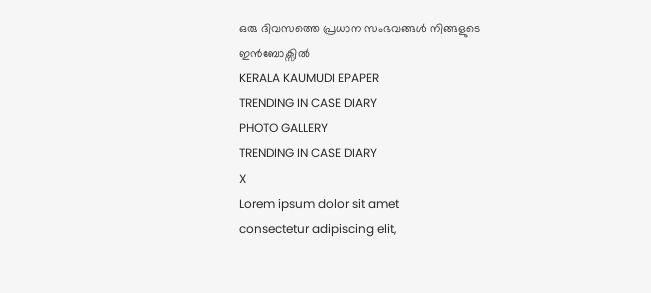ഒരു ദിവസത്തെ പ്രധാന സംഭവങ്ങൾ നിങ്ങളുടെ ഇൻബോക്സിൽ
KERALA KAUMUDI EPAPER
TRENDING IN CASE DIARY
PHOTO GALLERY
TRENDING IN CASE DIARY
X
Lorem ipsum dolor sit amet
consectetur adipiscing elit,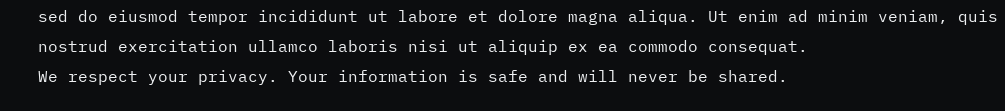sed do eiusmod tempor incididunt ut labore et dolore magna aliqua. Ut enim ad minim veniam, quis nostrud exercitation ullamco laboris nisi ut aliquip ex ea commodo consequat.
We respect your privacy. Your information is safe and will never be shared.